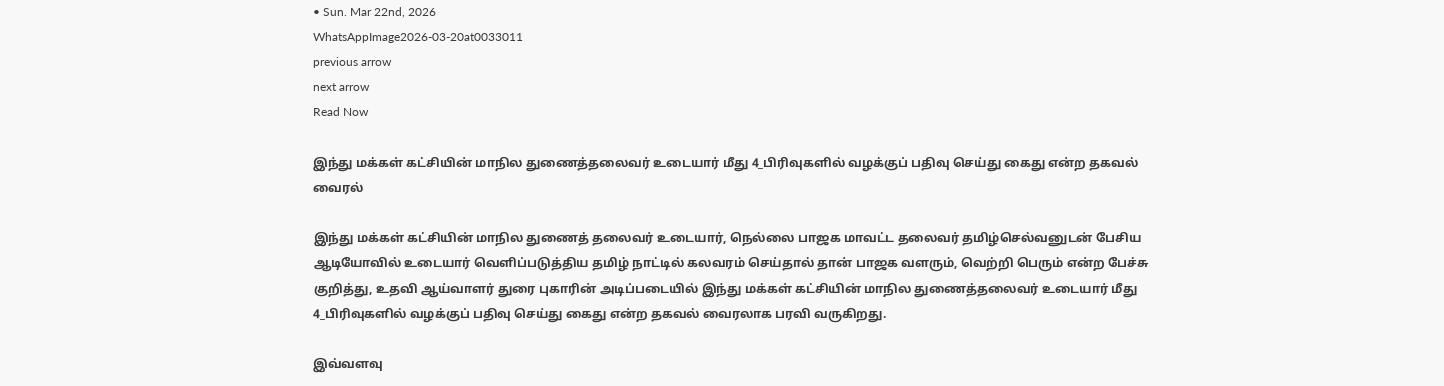• Sun. Mar 22nd, 2026
WhatsAppImage2026-03-20at0033011
previous arrow
next arrow
Read Now

இந்து மக்கள் கட்சியின் மாநில துணைத்தலைவர் உடையார் மீது 4_பிரிவுகளில் வழக்குப் பதிவு செய்து கைது என்ற தகவல் வைரல்

இந்து மக்கள் கட்சியின் மாநில துணைத் தலைவர் உடையார், நெல்லை பாஜக மாவட்ட தலைவர் தமிழ்செல்வனுடன் பேசிய ஆடியோவில் உடையார் வெளிப்படுத்திய தமிழ் நாட்டில் கலவரம் செய்தால் தான் பாஜக வளரும், வெற்றி பெரும் என்ற பேச்சு குறித்து, உதவி ஆய்வாளர் துரை புகாரின் அடிப்படையில் இந்து மக்கள் கட்சியின் மாநில துணைத்தலைவர் உடையார் மீது 4_பிரிவுகளில் வழக்குப் பதிவு செய்து கைது என்ற தகவல் வைரலாக பரவி வருகிறது.

இவ்வளவு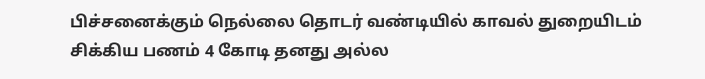பிச்சனைக்கும் நெல்லை தொடர் வண்டியில் காவல் துறையிடம் சிக்கிய பணம் 4 கோடி தனது அல்ல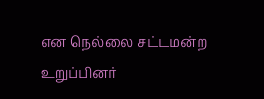என நெல்லை சட்டமன்ற உறுப்பினர்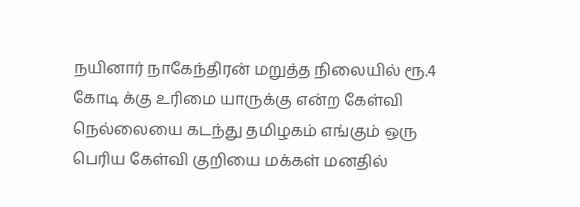நயினார் நாகேந்திரன் மறுத்த நிலையில் ரூ.4 கோடி க்கு உரிமை யாருக்கு என்ற கேள்வி நெல்லையை கடந்து தமிழகம் எங்கும் ஒரு பெரிய கேள்வி குறியை மக்கள் மனதில்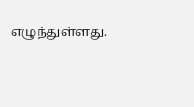எழுந்துள்ளது.